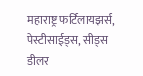महाराष्ट्र फर्टिलायझर्स, पेस्टीसाईड्स, सीड्स डीलर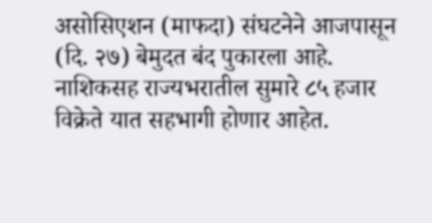असोसिएशन (माफदा) संघटनेने आजपासून (दि. २७) बेमुदत बंद पुकारला आहे. नाशिकसह राज्यभरातील सुमारे ८५ हजार विक्रेते यात सहभागी होणार आहेत.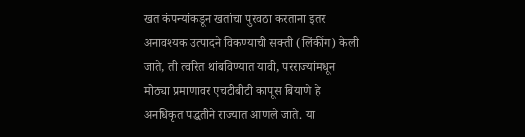खत कंपन्यांकडून खतांचा पुरवठा करताना इतर अनावश्यक उत्पादने विकण्याची सक्ती (लिंकींग) केली जाते, ती त्वरित थांबविण्यात यावी, परराज्यांमधून मोठ्या प्रमाणावर एचटीबीटी कापूस बियाणे हे अनधिकृत पद्धतीने राज्यात आणले जाते. या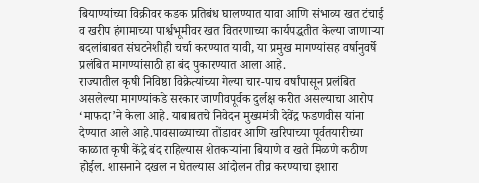बियाण्यांच्या विक्रीवर कडक प्रतिबंध घालण्यात यावा आणि संभाव्य खत टंचाई व खरीप हंगामाच्या पार्श्वभूमीवर खत वितरणाच्या कार्यपद्धतीत केल्या जाणाऱ्या बदलांबाबत संघटनेशीही चर्चा करण्यात यावी, या प्रमुख मागण्यांसह वर्षानुवर्षे प्रलंबित मागण्यांसाठी हा बंद पुकारण्यात आला आहे.
राज्यातील कृषी निविष्ठा विक्रेत्यांच्या गेल्या चार-पाच वर्षांपासून प्रलंबित असलेल्या मागण्यांकडे सरकार जाणीवपूर्वक दुर्लक्ष करीत असल्याचा आरोप ‘माफदा’ने केला आहे. याबाबतचे निवेदन मुख्यमंत्री देवेंद्र फडणवीस यांना देण्यात आले आहे.पावसाळ्याच्या तोंडावर आणि खरिपाच्या पूर्वतयारीच्या काळात कृषी केंद्रे बंद राहिल्यास शेतकऱ्यांना बियाणे व खते मिळणे कठीण होईल. शासनाने दखल न घेतल्यास आंदोलन तीव्र करण्याचा इशारा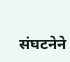संघटनेने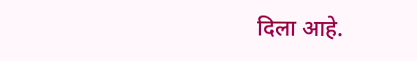दिला आहे.